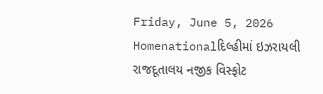Friday, June 5, 2026
Homenationalદિલ્હીમાં ઇઝરાયલી રાજદૂતાલય નજીક વિસ્ફોટ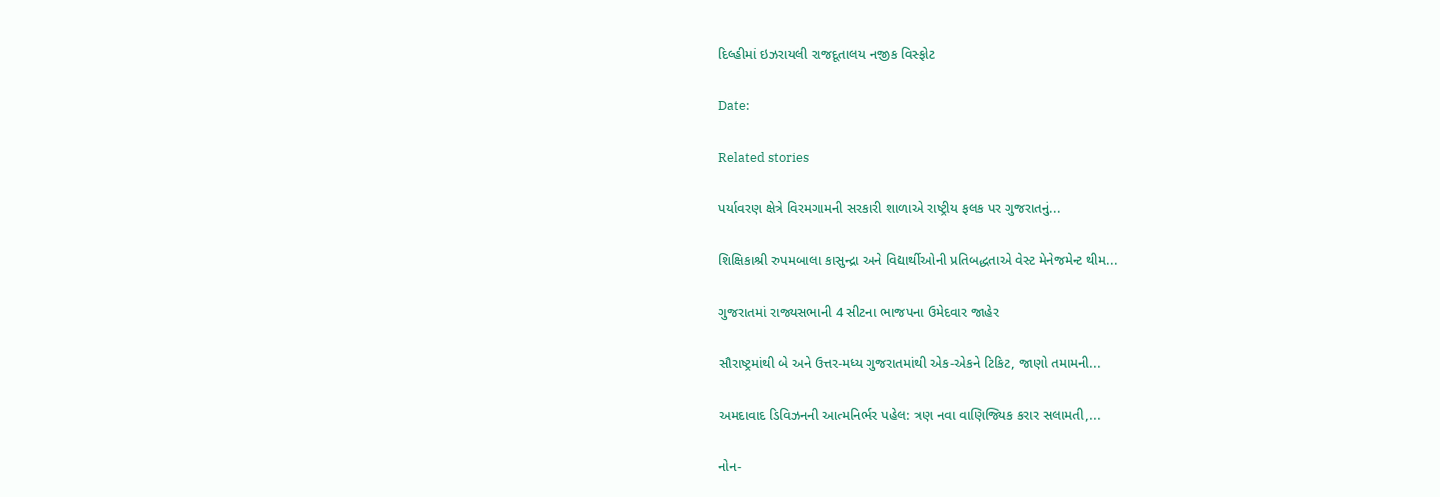દિલ્હીમાં ઇઝરાયલી રાજદૂતાલય નજીક વિસ્ફોટ

Date:

Related stories

પર્યાવરણ ક્ષેત્રે વિરમગામની સરકારી શાળાએ રાષ્ટ્રીય ફલક પર ગુજરાતનું...

શિક્ષિકાશ્રી રુપમબાલા કાસુન્દ્રા અને વિદ્યાર્થીઓની પ્રતિબદ્ધતાએ વેસ્ટ મેનેજમેન્ટ થીમ...

ગુજરાતમાં રાજ્યસભાની 4 સીટના ભાજપના ઉમેદવાર જાહેર

સૌરાષ્ટ્રમાંથી બે અને ઉત્તર-મધ્ય ગુજરાતમાંથી એક-એકને ટિકિટ, જાણો તમામની...

અમદાવાદ ડિવિઝનની આત્મનિર્ભર પહેલ: ત્રણ નવા વાણિજ્યિક કરાર સલામતી,...

નોન-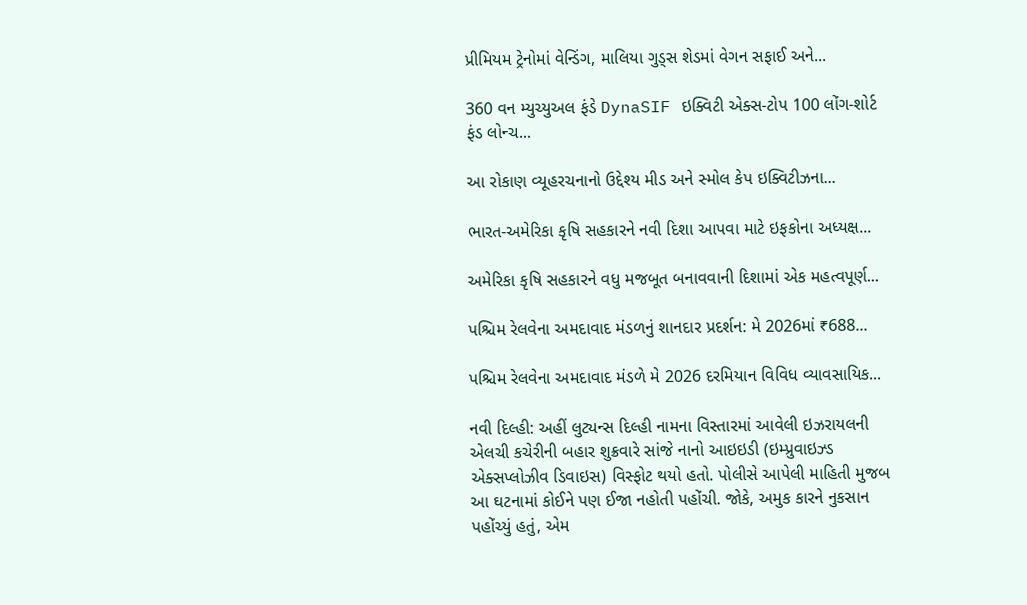પ્રીમિયમ ટ્રેનોમાં વેન્ડિંગ, માલિયા ગુડ્સ શેડમાં વેગન સફાઈ અને...

360 વન મ્યુચ્યુઅલ ફંડે DynaSIF ઇક્વિટી એક્સ-ટોપ 100 લોંગ-શોર્ટ ફંડ લોન્ચ...

આ રોકાણ વ્યૂહરચનાનો ઉદ્દેશ્ય મીડ અને સ્મોલ કેપ ઇક્વિટીઝના...

ભારત-અમેરિકા કૃષિ સહકારને નવી દિશા આપવા માટે ઇફકોના અધ્યક્ષ...

અમેરિકા કૃષિ સહકારને વધુ મજબૂત બનાવવાની દિશામાં એક મહત્વપૂર્ણ...

પશ્ચિમ રેલવેના અમદાવાદ મંડળનું શાનદાર પ્રદર્શન: મે 2026માં ₹688...

પશ્ચિમ રેલવેના અમદાવાદ મંડળે મે 2026 દરમિયાન વિવિધ વ્યાવસાયિક...

નવી દિલ્હી: અહીં લુટ્યન્સ દિલ્હી નામના વિસ્તારમાં આવેલી ઇઝરાયલની એલચી કચેરીની બહાર શુક્રવારે સાંજે નાનો આઇઇડી (ઇમ્પ્રુવાઇઝ્ડ એક્સપ્લોઝીવ ડિવાઇસ) વિસ્ફોટ થયો હતો. પોલીસે આપેલી માહિતી મુજબ આ ઘટનામાં કોઈને પણ ઈજા નહોતી પહોંચી. જોકે, અમુક કારને નુકસાન પહોંચ્યું હતું, એમ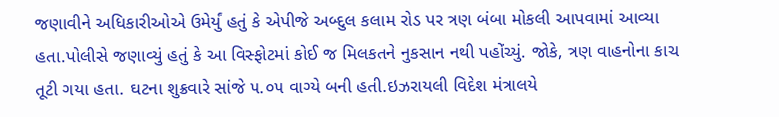જણાવીને અધિકારીઓએ ઉમેર્યું હતું કે એપીજે અબ્દુલ કલામ રોડ પર ત્રણ બંબા મોકલી આપવામાં આવ્યા હતા.પોલીસે જણાવ્યું હતું કે આ વિસ્ફોટમાં કોઈ જ મિલકતને નુકસાન નથી પહોંચ્યું. જોકે, ત્રણ વાહનોના કાચ તૂટી ગયા હતા. ઘટના શુક્રવારે સાંજે ૫.૦૫ વાગ્યે બની હતી.ઇઝરાયલી વિદેશ મંત્રાલયે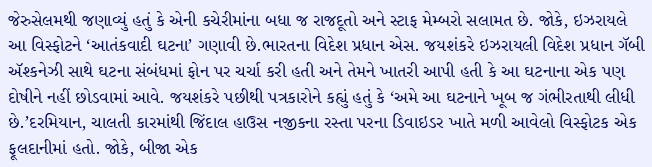જેરુસેલમથી જણાવ્યું હતું કે એની કચેરીમાંના બધા જ રાજદૂતો અને સ્ટાફ મેમ્બરો સલામત છે. જોકે, ઇઝરાયલે આ વિસ્ફોટને ‘આતંકવાદી ઘટના’ ગણાવી છે.ભારતના વિદેશ પ્રધાન એસ. જયશંકરે ઇઝરાયલી વિદેશ પ્રધાન ગૅબી ઍશ્કનેઝી સાથે ઘટના સંબંધમાં ફોન પર ચર્ચા કરી હતી અને તેમને ખાતરી આપી હતી કે આ ઘટનાના એક પણ દોષીને નહીં છોડવામાં આવે. જયશંકરે પછીથી પત્રકારોને કહ્યું હતું કે ‘અમે આ ઘટનાને ખૂબ જ ગંભીરતાથી લીધી છે.’દરમિયાન, ચાલતી કારમાંથી જિંદાલ હાઉસ નજીકના રસ્તા પરના ડિવાઇડર ખાતે મળી આવેલો વિસ્ફોટક એક ફૂલદાનીમાં હતો. જોકે, બીજા એક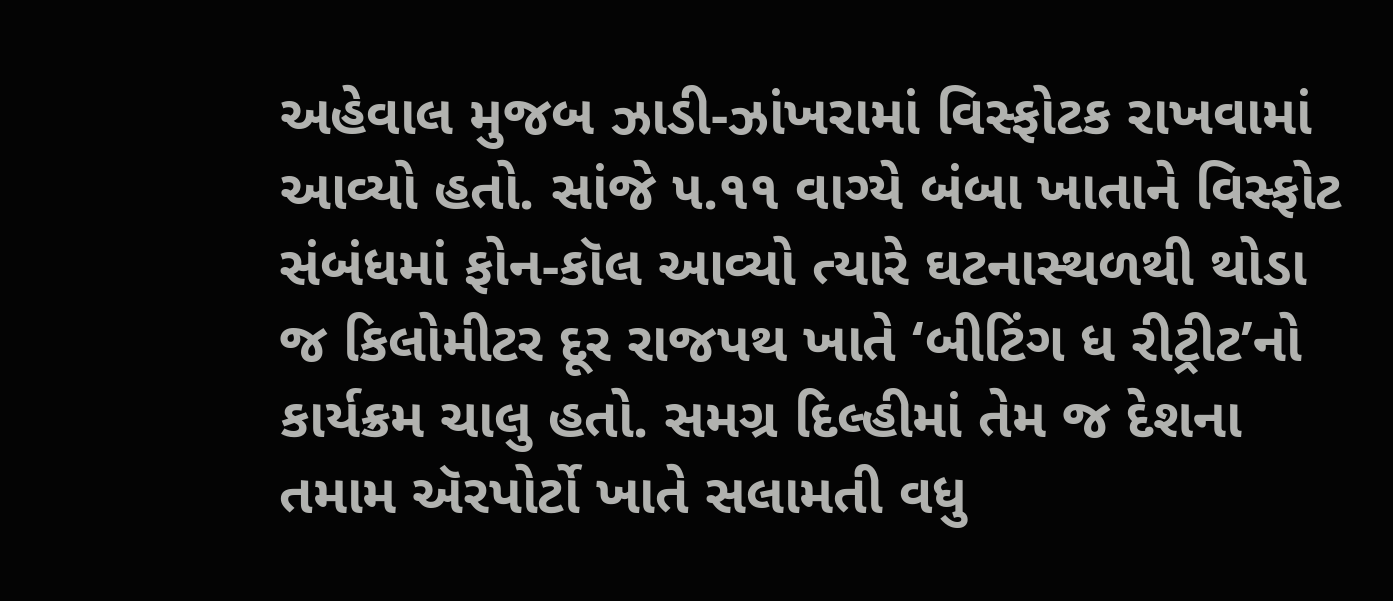અહેવાલ મુજબ ઝાડી-ઝાંખરામાં વિસ્ફોટક રાખવામાં આવ્યો હતો. સાંજે ૫.૧૧ વાગ્યે બંબા ખાતાને વિસ્ફોટ સંબંધમાં ફોન-કૉલ આવ્યો ત્યારે ઘટનાસ્થળથી થોડા જ કિલોમીટર દૂર રાજપથ ખાતે ‘બીટિંગ ધ રીટ્રીટ’નો કાર્યક્રમ ચાલુ હતો. સમગ્ર દિલ્હીમાં તેમ જ દેશના તમામ ઍરપોર્ટો ખાતે સલામતી વધુ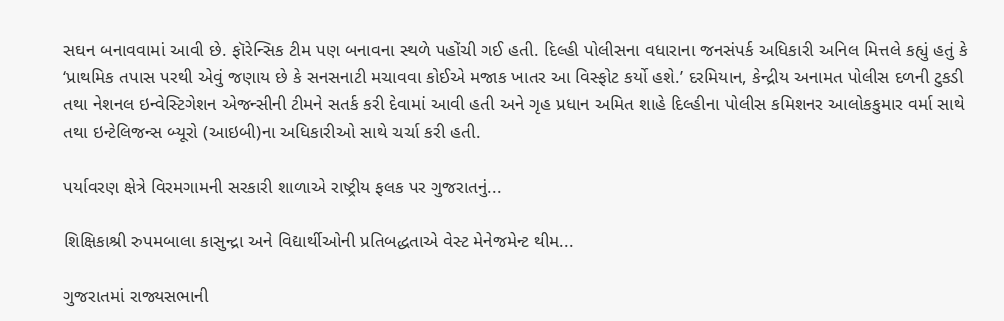સઘન બનાવવામાં આવી છે. ફૉરેન્સિક ટીમ પણ બનાવના સ્થળે પહોંચી ગઈ હતી. દિલ્હી પોલીસના વધારાના જનસંપર્ક અધિકારી અનિલ મિત્તલે કહ્યું હતું કે ‘પ્રાથમિક તપાસ પરથી એવું જણાય છે કે સનસનાટી મચાવવા કોઈએ મજાક ખાતર આ વિસ્ફોટ કર્યો હશે.’ દરમિયાન, કેન્દ્રીય અનામત પોલીસ દળની ટુકડી તથા નેશનલ ઇન્વેસ્ટિગેશન એજન્સીની ટીમને સતર્ક કરી દેવામાં આવી હતી અને ગૃહ પ્રધાન અમિત શાહે દિલ્હીના પોલીસ કમિશનર આલોકકુમાર વર્મા સાથે તથા ઇન્ટેલિજન્સ બ્યૂરો (આઇબી)ના અધિકારીઓ સાથે ચર્ચા કરી હતી.

પર્યાવરણ ક્ષેત્રે વિરમગામની સરકારી શાળાએ રાષ્ટ્રીય ફલક પર ગુજરાતનું...

શિક્ષિકાશ્રી રુપમબાલા કાસુન્દ્રા અને વિદ્યાર્થીઓની પ્રતિબદ્ધતાએ વેસ્ટ મેનેજમેન્ટ થીમ...

ગુજરાતમાં રાજ્યસભાની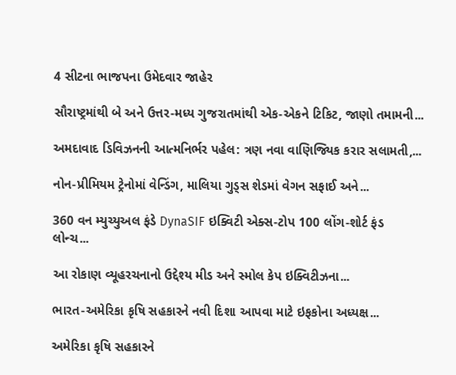4 સીટના ભાજપના ઉમેદવાર જાહેર

સૌરાષ્ટ્રમાંથી બે અને ઉત્તર-મધ્ય ગુજરાતમાંથી એક-એકને ટિકિટ, જાણો તમામની...

અમદાવાદ ડિવિઝનની આત્મનિર્ભર પહેલ: ત્રણ નવા વાણિજ્યિક કરાર સલામતી,...

નોન-પ્રીમિયમ ટ્રેનોમાં વેન્ડિંગ, માલિયા ગુડ્સ શેડમાં વેગન સફાઈ અને...

360 વન મ્યુચ્યુઅલ ફંડે DynaSIF ઇક્વિટી એક્સ-ટોપ 100 લોંગ-શોર્ટ ફંડ લોન્ચ...

આ રોકાણ વ્યૂહરચનાનો ઉદ્દેશ્ય મીડ અને સ્મોલ કેપ ઇક્વિટીઝના...

ભારત-અમેરિકા કૃષિ સહકારને નવી દિશા આપવા માટે ઇફકોના અધ્યક્ષ...

અમેરિકા કૃષિ સહકારને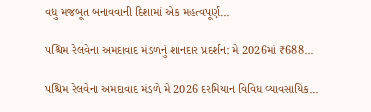વધુ મજબૂત બનાવવાની દિશામાં એક મહત્વપૂર્ણ...

પશ્ચિમ રેલવેના અમદાવાદ મંડળનું શાનદાર પ્રદર્શન: મે 2026માં ₹688...

પશ્ચિમ રેલવેના અમદાવાદ મંડળે મે 2026 દરમિયાન વિવિધ વ્યાવસાયિક...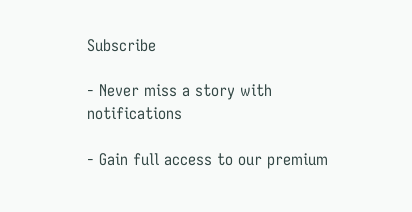Subscribe

- Never miss a story with notifications

- Gain full access to our premium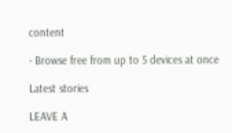content

- Browse free from up to 5 devices at once

Latest stories

LEAVE A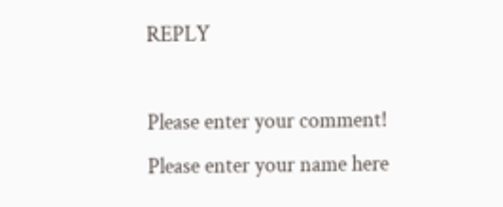REPLY

Please enter your comment!
Please enter your name here